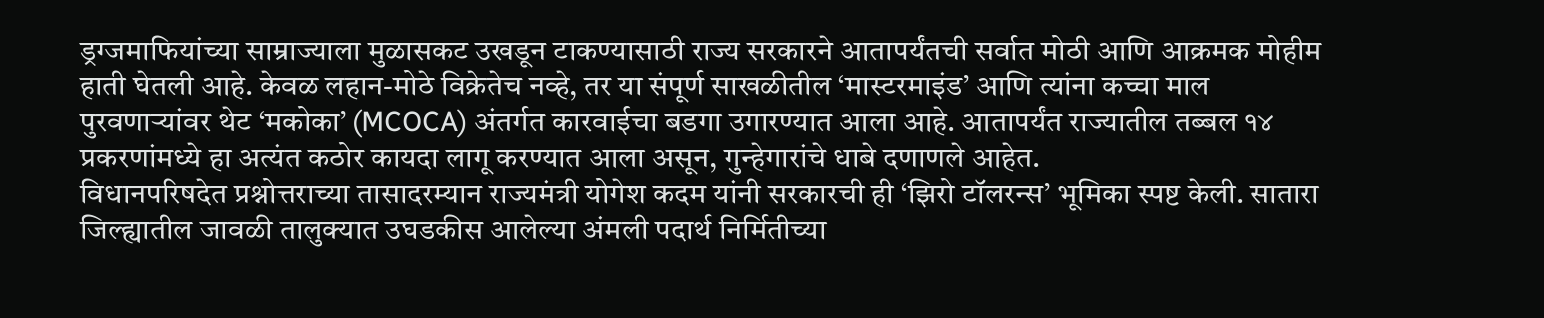ड्रग्जमाफियांच्या साम्राज्याला मुळासकट उखडून टाकण्यासाठी राज्य सरकारने आतापर्यंतची सर्वात मोठी आणि आक्रमक मोहीम हाती घेतली आहे. केवळ लहान-मोठे विक्रेतेच नव्हे, तर या संपूर्ण साखळीतील ‘मास्टरमाइंड’ आणि त्यांना कच्चा माल पुरवणाऱ्यांवर थेट ‘मकोका’ (MCOCA) अंतर्गत कारवाईचा बडगा उगारण्यात आला आहे. आतापर्यंत राज्यातील तब्बल १४ प्रकरणांमध्ये हा अत्यंत कठोर कायदा लागू करण्यात आला असून, गुन्हेगारांचे धाबे दणाणले आहेत.
विधानपरिषदेत प्रश्नोत्तराच्या तासादरम्यान राज्यमंत्री योगेश कदम यांनी सरकारची ही ‘झिरो टॉलरन्स’ भूमिका स्पष्ट केली. सातारा जिल्ह्यातील जावळी तालुक्यात उघडकीस आलेल्या अंमली पदार्थ निर्मितीच्या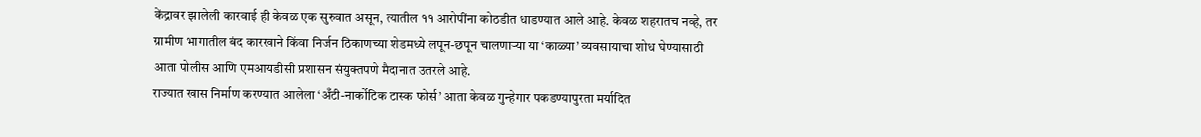केंद्रावर झालेली कारवाई ही केवळ एक सुरुवात असून, त्यातील ११ आरोपींना कोठडीत धाडण्यात आले आहे. केवळ शहरातच नव्हे, तर ग्रामीण भागातील बंद कारखाने किंवा निर्जन ठिकाणच्या शेडमध्ये लपून-छपून चालणाऱ्या या ‘काळ्या’ व्यवसायाचा शोध घेण्यासाठी आता पोलीस आणि एमआयडीसी प्रशासन संयुक्तपणे मैदानात उतरले आहे.
राज्यात खास निर्माण करण्यात आलेला ‘अँटी-नार्कोटिक टास्क फोर्स’ आता केवळ गुन्हेगार पकडण्यापुरता मर्यादित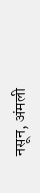नसून, अंमली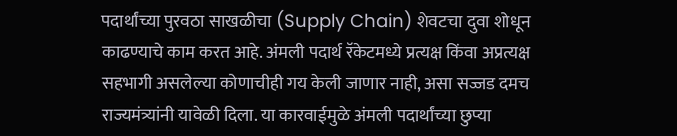पदार्थांच्या पुरवठा साखळीचा (Supply Chain) शेवटचा दुवा शोधून काढण्याचे काम करत आहे. अंमली पदार्थ रॅकेटमध्ये प्रत्यक्ष किंवा अप्रत्यक्ष सहभागी असलेल्या कोणाचीही गय केली जाणार नाही, असा सज्जड दमच राज्यमंत्र्यांनी यावेळी दिला. या कारवाईमुळे अंमली पदार्थांच्या छुप्या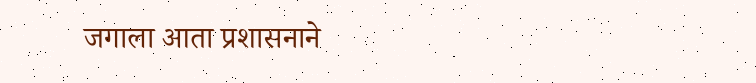जगाला आता प्रशासनाने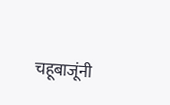चहूबाजूंनी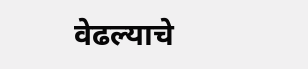वेढल्याचे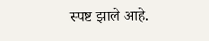स्पष्ट झाले आहे.